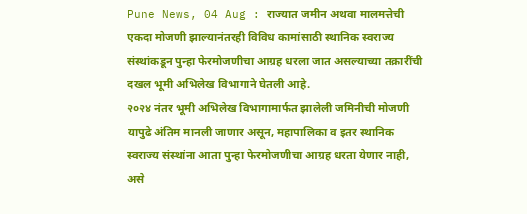Pune News, 04 Aug : राज्यात जमीन अथवा मालमत्तेची एकदा मोजणी झाल्यानंतरही विविध कामांसाठी स्थानिक स्वराज्य संस्थांकडून पुन्हा फेरमोजणीचा आग्रह धरला जात असल्याच्या तक्रारींची दखल भूमी अभिलेख विभागाने घेतली आहे.
२०२४ नंतर भूमी अभिलेख विभागामार्फत झालेली जमिनीची मोजणी यापुढे अंतिम मानली जाणार असून, महापालिका व इतर स्थानिक स्वराज्य संस्थांना आता पुन्हा फेरमोजणीचा आग्रह धरता येणार नाही, असे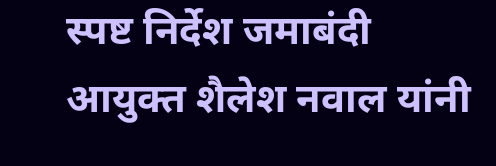स्पष्ट निर्देश जमाबंदी आयुक्त शैलेश नवाल यांनी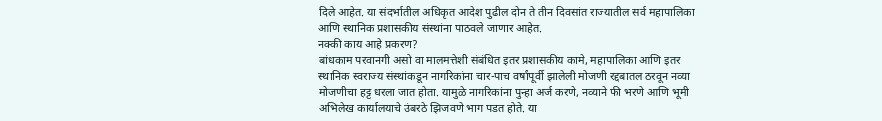दिले आहेत. या संदर्भातील अधिकृत आदेश पुढील दोन ते तीन दिवसांत राज्यातील सर्व महापालिका आणि स्थानिक प्रशासकीय संस्थांना पाठवले जाणार आहेत.
नक्की काय आहे प्रकरण?
बांधकाम परवानगी असो वा मालमत्तेशी संबंधित इतर प्रशासकीय कामे, महापालिका आणि इतर स्थानिक स्वराज्य संस्थांकडून नागरिकांना चार-पाच वर्षांपूर्वी झालेली मोजणी रद्दबातल ठरवून नव्या मोजणीचा हट्ट धरला जात होता. यामुळे नागरिकांना पुन्हा अर्ज करणे, नव्याने फी भरणे आणि भूमी अभिलेख कार्यालयाचे उंबरठे झिजवणे भाग पडत होते. या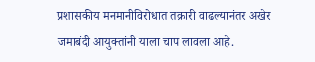प्रशासकीय मनमानीविरोधात तक्रारी वाढल्यानंतर अखेर जमाबंदी आयुक्तांनी याला चाप लावला आहे.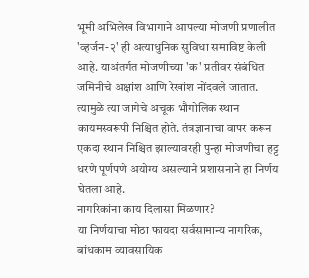भूमी अभिलेख विभागाने आपल्या मोजणी प्रणालीत 'व्हर्जन-२' ही अत्याधुनिक सुविधा समाविष्ट केली आहे. याअंतर्गत मोजणीच्या 'क' प्रतीवर संबंधित जमिनीचे अक्षांश आणि रेखांश नोंदवले जातात. त्यामुळे त्या जागेचे अचूक भौगोलिक स्थान कायमस्वरूपी निश्चित होते. तंत्रज्ञानाचा वापर करून एकदा स्थान निश्चित झाल्यावरही पुन्हा मोजणीचा हट्ट धरणे पूर्णपणे अयोग्य असल्याने प्रशासनाने हा निर्णय घेतला आहे.
नागरिकांना काय दिलासा मिळणार?
या निर्णयाचा मोठा फायदा सर्वसामान्य नागरिक, बांधकाम व्यावसायिक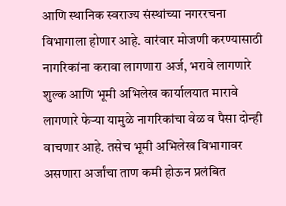आणि स्थानिक स्वराज्य संस्थांच्या नगररचना विभागाला होणार आहे. वारंवार मोजणी करण्यासाठी नागरिकांना करावा लागणारा अर्ज, भरावे लागणारे शुल्क आणि भूमी अभिलेख कार्यालयात मारावे लागणारे फेऱ्या यामुळे नागरिकांचा वेळ व पैसा दोन्ही वाचणार आहे. तसेच भूमी अभिलेख विभागावर असणारा अर्जांचा ताण कमी होऊन प्रलंबित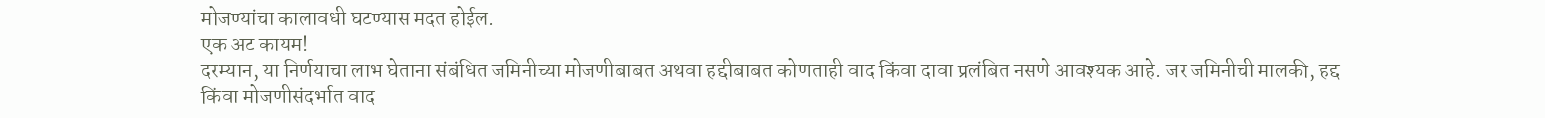मोजण्यांचा कालावधी घटण्यास मदत होईल.
एक अट कायम!
दरम्यान, या निर्णयाचा लाभ घेताना संबंधित जमिनीच्या मोजणीबाबत अथवा हद्दीबाबत कोणताही वाद किंवा दावा प्रलंबित नसणे आवश्यक आहे. जर जमिनीची मालकी, हद्द किंवा मोजणीसंदर्भात वाद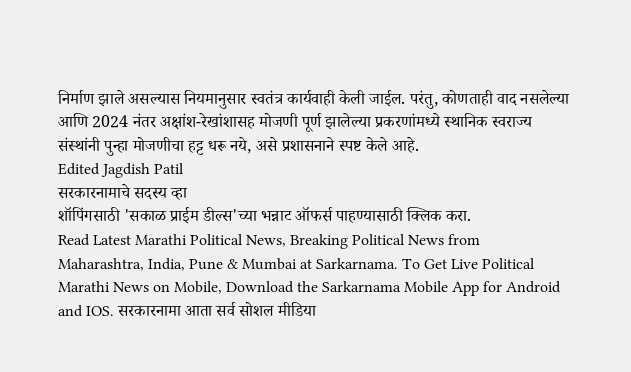निर्माण झाले असल्यास नियमानुसार स्वतंत्र कार्यवाही केली जाईल. परंतु, कोणताही वाद नसलेल्या आणि 2024 नंतर अक्षांश-रेखांशासह मोजणी पूर्ण झालेल्या प्रकरणांमध्ये स्थानिक स्वराज्य संस्थांनी पुन्हा मोजणीचा हट्ट धरू नये, असे प्रशासनाने स्पष्ट केले आहे.
Edited Jagdish Patil
सरकारनामाचे सदस्य व्हा
शॉपिंगसाठी 'सकाळ प्राईम डील्स'च्या भन्नाट ऑफर्स पाहण्यासाठी क्लिक करा.
Read Latest Marathi Political News, Breaking Political News from Maharashtra, India, Pune & Mumbai at Sarkarnama. To Get Live Political Marathi News on Mobile, Download the Sarkarnama Mobile App for Android and IOS. सरकारनामा आता सर्व सोशल मीडिया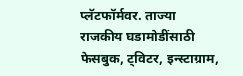प्लॅटफॉर्मवर. ताज्या राजकीय घडामोडींसाठी फेसबुक, ट्विटर, इन्स्टाग्राम,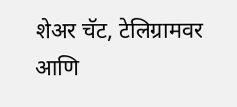शेअर चॅट, टेलिग्रामवर आणि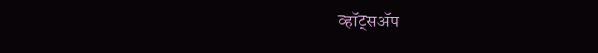व्हॉट्सॲप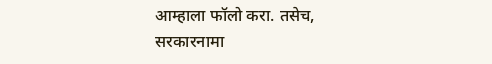आम्हाला फॉलो करा. तसेच, सरकारनामा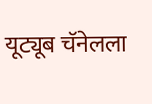यूट्यूब चॅनेलला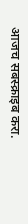आजच सबस्क्राइब करा.